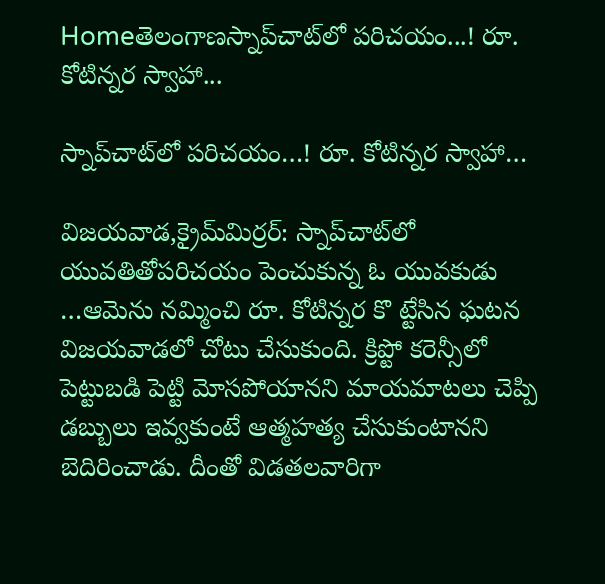Homeతెలంగాణస్నాప్‌చాట్‌లో ప‌రిచ‌యం...! రూ. కోటిన్న‌ర స్వాహా...

స్నాప్‌చాట్‌లో ప‌రిచ‌యం…! రూ. కోటిన్న‌ర స్వాహా…

విజ‌య‌వాడ‌,క్రైమ్‌మిర్ర‌ర్‌: స్నాప్‌చాట్‌లో యువ‌తితోప‌రిచ‌యం పెంచుకున్న ఓ యువ‌కుడు …ఆమెను న‌మ్మించి రూ. కోటిన్న‌ర కొ ట్టేసిన ఘ‌ట‌న విజ‌య‌వాడ‌లో చోటు చేసుకుంది. క్రిప్టో క‌రెన్సీలో పెట్టుబ‌డి పెట్టి మోస‌పోయాన‌ని మాయ‌మాట‌లు చెప్పి డ‌బ్బులు ఇవ్వ‌కుంటే ఆత్మ‌హ‌త్య చేసుకుంటాన‌ని బెదిరించాడు. దీంతో విడ‌త‌ల‌వారిగా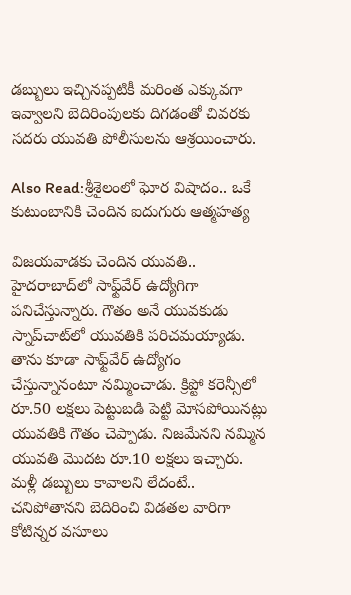డ‌బ్బులు ఇచ్చిన‌ప్ప‌టికీ మ‌రింత ఎక్కువ‌గా ఇవ్వాల‌ని బెదిరింపుల‌కు దిగ‌డంతో చివ‌ర‌కు స‌ద‌రు యువ‌తి పోలీసుల‌ను ఆశ్ర‌యించారు.

Also Read:శ్రీశైలంలో ఘోర విషాదం.. ఒకే కుటుంబానికి చెందిన ఐదుగురు ఆత్మహత్య

విజయవాడకు చెందిన యువతి.. హైదరాబాద్‌లో సాఫ్ట్‌వేర్ ఉద్యోగిగా పనిచేస్తున్నారు. గౌతం అనే యువకుడు స్నాప్‌చాట్‌‌లో యువతికి పరిచమయ్యాడు. తాను కూడా సాఫ్ట్‌వేర్ ఉద్యోగం చేస్తున్నానంటూ నమ్మించాడు. క్రిప్టో కరెన్సీలో రూ.50 లక్షలు పెట్టుబడి పెట్టి మోసపోయినట్లు యువతికి గౌతం చెప్పాడు. నిజమేనని నమ్మిన యువతి మొదట రూ.10 లక్షలు ఇచ్చారు. మళ్లీ డబ్బులు కావాలని లేదంటే.. చనిపోతానని బెదిరించి విడతల వారిగా కోటిన్నర వసూలు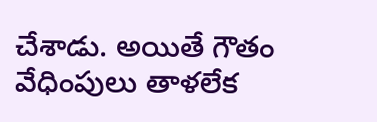చేశాడు. అయితే గౌతం వేధింపులు తాళలేక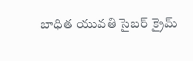బాధిత యువతి సైబర్ క్రైమ్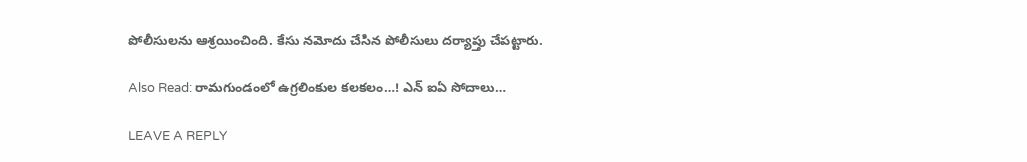పోలీసులను ఆశ్రయించింది. కేసు నమోదు చేసిన పోలీసులు దర్యాప్తు చేపట్టారు.

Also Read: రామ‌గుండంలో ఉగ్ర‌లింకుల క‌ల‌క‌లం…! ఎన్ ఐఏ సోదాలు…

LEAVE A REPLY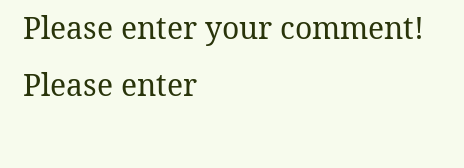Please enter your comment!
Please enter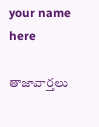your name here

తాజావార్తలు